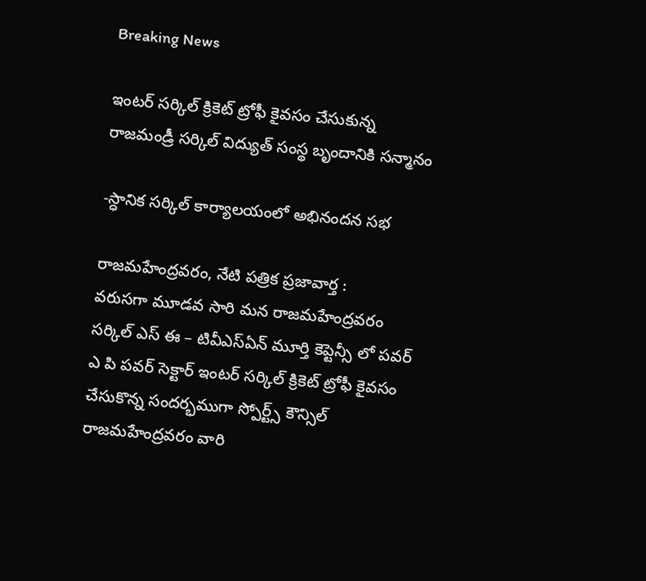Breaking News

ఇంటర్ సర్కిల్ క్రికెట్ ట్రోఫీ కైవసం చేసుకున్న రాజమండ్రీ సర్కిల్ విద్యుత్ సంస్థ బృందానికి సన్మానం

-స్ధానిక సర్కిల్ కార్యాలయంలో అభినందన సభ

రాజమహేంద్రవరం, నేటి పత్రిక ప్రజావార్త :
వరుసగా మూడవ సారి మన రాజమహేంద్రవరం సర్కిల్ ఎస్ ఈ – టివీఎస్ఏన్ మూర్తి కెప్టెన్సీ లో పవర్ ఎ పి పవర్ సెక్టార్ ఇంటర్ సర్కిల్ క్రికెట్ ట్రోఫీ కైవసం చేసుకొన్న సందర్భముగా స్పోర్ట్స్ కౌన్సిల్ రాజమహేంద్రవరం వారి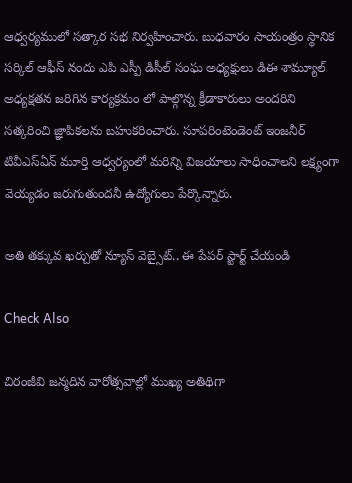ఆధ్వర్యములో సత్కార సభ నిర్వహించారు. బుధవారం సాయంత్రం స్థానిక సర్కిల్ ఆఫీస్ నందు ఎపి ఎస్పీ డిసీల్ సంఘ అధ్యక్షులు డిఈ శామ్యూల్ అధ్యక్షతన జరిగిన కార్యక్రమం లో పాల్గొన్న క్రీడాకారులు అందరిని సత్కరించి జ్ఞాపికలను బహుకరించారు. సూపరింటెండెంట్ ఇంజనీర్   టివీఎస్ఏన్ మూర్తి ఆధ్వర్యంలో మరిన్ని విజయాలు సాధించాలని లక్ష్యంగా వెయ్యడం జరుగుతుందనీ ఉద్యోగులు పేర్కొన్నారు.

అతి తక్కువ ఖర్చుతో న్యూస్ వెబ్సైట్.. ఈ పేపర్ స్టార్ట్ చేయండి

Check Also

చిరంజీవి జన్మదిన వారోత్సవాల్లో ముఖ్య అతిథిగా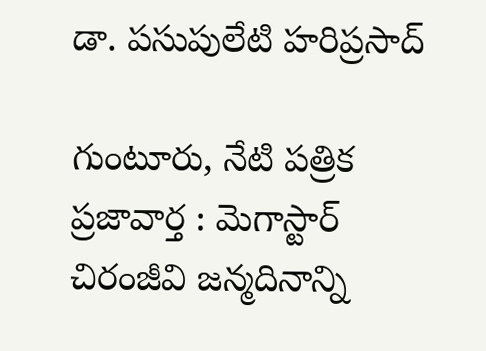డా. పసుపులేటి హరిప్రసాద్

గుంటూరు, నేటి పత్రిక ప్రజావార్త : మెగాస్టార్ చిరంజీవి జన్మదినాన్ని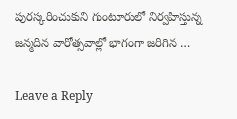పురస్కరించుకుని గుంటూరులో నిర్వహిస్తున్న జన్మదిన వారోత్సవాల్లో భాగంగా జరిగిన …

Leave a Reply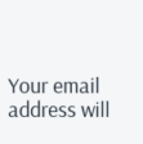Your email address will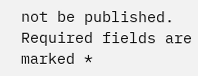not be published. Required fields are marked *